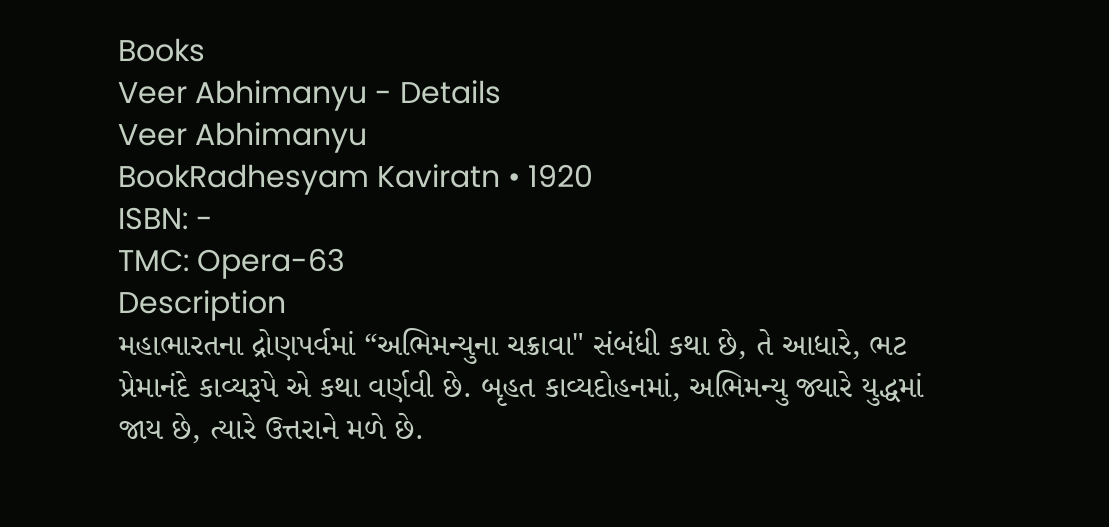Books
Veer Abhimanyu - Details
Veer Abhimanyu
BookRadhesyam Kaviratn • 1920
ISBN: -
TMC: Opera-63
Description
મહાભારતના દ્રોણપર્વમાં “અભિમન્યુના ચક્રાવા" સંબંધી કથા છે, તે આધારે, ભટ પ્રેમાનંદે કાવ્યરૂપે એ કથા વર્ણવી છે. બૃહત કાવ્યદોહનમાં, અભિમન્યુ જ્યારે યુદ્ધમાં જાય છે, ત્યારે ઉત્તરાને મળે છે.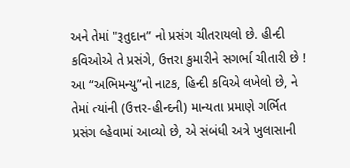અને તેમાં "રૂતુદાન” નો પ્રસંગ ચીતરાયલો છે. હીન્દી કવિઓએ તે પ્રસંગે, ઉત્તરા કુમારીને સગર્ભા ચીતારી છે !
આ “અભિમન્યુ”નો નાટક, હિન્દી કવિએ લખેલો છે, ને તેમાં ત્યાંની (ઉત્તર-હીન્દની) માન્યતા પ્રમાણે ગર્ભિત પ્રસંગ લ્હેવામાં આવ્યો છે, એ સંબંધી અત્રે ખુલાસાની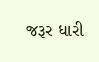જરૂર ધારી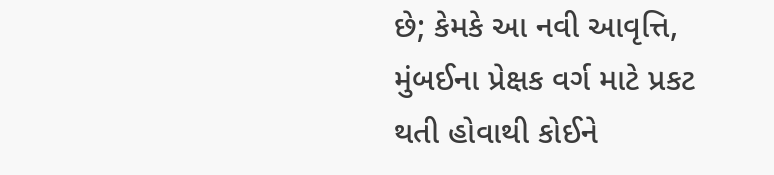છે; કેમકે આ નવી આવૃત્તિ, મુંબઈના પ્રેક્ષક વર્ગ માટે પ્રકટ થતી હોવાથી કોઈને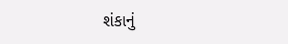શંકાનું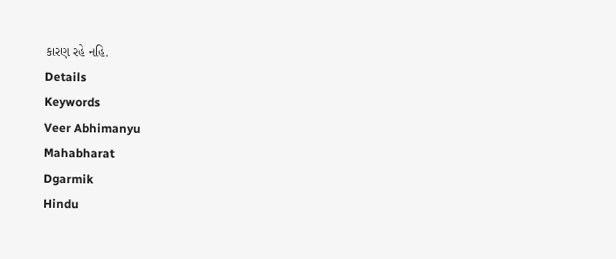કારણ રહે નહિ.
Details
Keywords
Veer Abhimanyu
Mahabharat
Dgarmik
Hindu